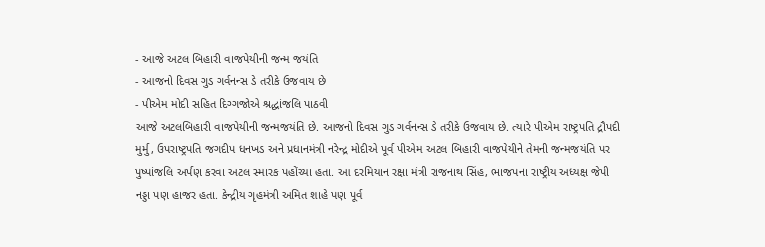- આજે અટલ બિહારી વાજપેયીની જન્મ જયંતિ
- આજનો દિવસ ગુડ ગર્વનન્સ ડે તરીકે ઉજવાય છે
- પીએમ મોદી સહિત દિગ્ગજોએ શ્રદ્ધાંજલિ પાઠવી
આજે અટલબિહારી વાજપેયીની જન્મજયંતિ છે. આજનો દિવસ ગુડ ગર્વનન્સ ડે તરીકે ઉજવાય છે. ત્યારે પીએમ રાષ્ટ્રપતિ દ્રૌપદી મુર્મુ, ઉપરાષ્ટ્રપતિ જગદીપ ધનખડ અને પ્રધાનમંત્રી નરેન્દ્ર મોદીએ પૂર્વ પીએમ અટલ બિહારી વાજપેયીને તેમની જન્મજયંતિ પર પુષ્પાંજલિ અર્પણ કરવા અટલ સ્મારક પહોંચ્યા હતા. આ દરમિયાન રક્ષા મંત્રી રાજનાથ સિંહ, ભાજપના રાષ્ટ્રીય અધ્યક્ષ જેપી નડ્ડા પણ હાજર હતા. કેન્દ્રીય ગૃહમંત્રી અમિત શાહે પણ પૂર્વ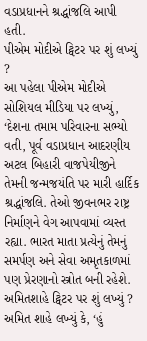વડાપ્રધાનને શ્રદ્ધાંજલિ આપી હતી.
પીએમ મોદીએ ટ્વિટર પર શું લખ્યું ?
આ પહેલા પીએમ મોદીએ સોશિયલ મીડિયા પર લખ્યું, ‘દેશના તમામ પરિવારના સભ્યો વતી, પૂર્વ વડાપ્રધાન આદરણીય અટલ બિહારી વાજપેયીજીને તેમની જન્મજયંતિ પર મારી હાર્દિક શ્રદ્ધાંજલિ. તેઓ જીવનભર રાષ્ટ્ર નિર્માણને વેગ આપવામાં વ્યસ્ત રહ્યા. ભારત માતા પ્રત્યેનું તેમનું સમર્પણ અને સેવા અમૃતકાળમાં પણ પ્રેરણાનો સ્ત્રોત બની રહેશે.
અમિતશાહે ટ્વિટર પર શું લખ્યું ?
અમિત શાહે લખ્યું કે, ‘હું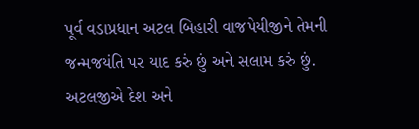પૂર્વ વડાપ્રધાન અટલ બિહારી વાજપેયીજીને તેમની જન્મજયંતિ પર યાદ કરું છું અને સલામ કરું છું. અટલજીએ દેશ અને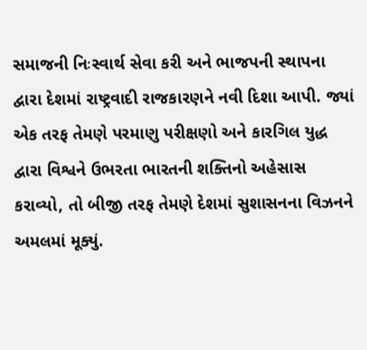સમાજની નિઃસ્વાર્થ સેવા કરી અને ભાજપની સ્થાપના દ્વારા દેશમાં રાષ્ટ્રવાદી રાજકારણને નવી દિશા આપી. જ્યાં એક તરફ તેમણે પરમાણુ પરીક્ષણો અને કારગિલ યુદ્ધ દ્વારા વિશ્વને ઉભરતા ભારતની શક્તિનો અહેસાસ કરાવ્યો, તો બીજી તરફ તેમણે દેશમાં સુશાસનના વિઝનને અમલમાં મૂક્યું.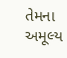તેમના અમૂલ્ય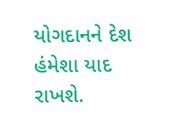યોગદાનને દેશ હંમેશા યાદ રાખશે.